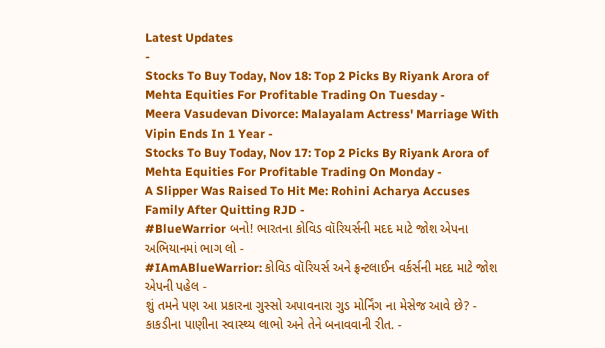Latest Updates
-
Stocks To Buy Today, Nov 18: Top 2 Picks By Riyank Arora of Mehta Equities For Profitable Trading On Tuesday -
Meera Vasudevan Divorce: Malayalam Actress' Marriage With Vipin Ends In 1 Year -
Stocks To Buy Today, Nov 17: Top 2 Picks By Riyank Arora of Mehta Equities For Profitable Trading On Monday -
A Slipper Was Raised To Hit Me: Rohini Acharya Accuses Family After Quitting RJD -
#BlueWarrior બનો! ભારતના કોવિડ વૉરિયર્સની મદદ માટે જોશ એપના અભિયાનમાં ભાગ લો -
#IAmABlueWarrior: કોવિડ વૉરિયર્સ અને ફ્રન્ટલાઈન વર્કર્સની મદદ માટે જોશ એપની પહેલ -
શું તમને પણ આ પ્રકારના ગુસ્સો અપાવનારા ગુડ મોર્નિંગ ના મેસેજ આવે છે? -
કાકડીના પાણીના સ્વાસ્થ્ય લાભો અને તેને બનાવવાની રીત. -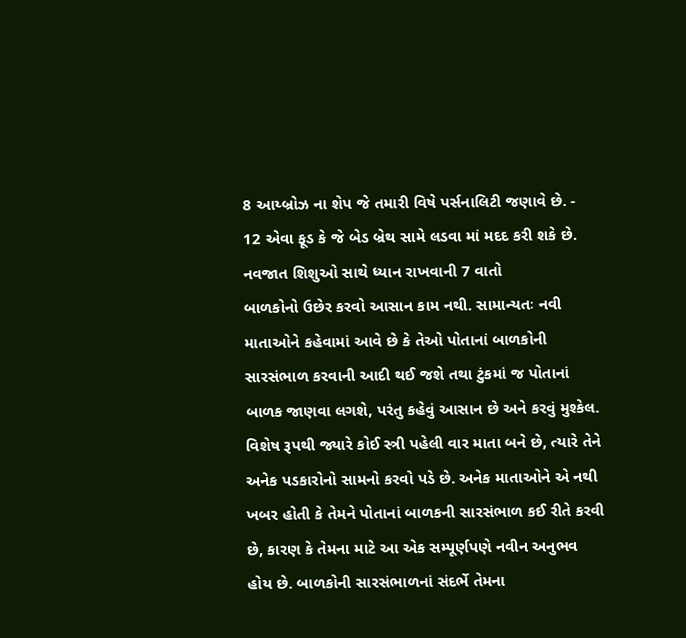8 આય્બ્રોઝ ના શેપ જે તમારી વિષે પર્સનાલિટી જણાવે છે. -
12 એવા ફૂડ કે જે બેડ બ્રેથ સામે લડવા માં મદદ કરી શકે છે.
નવજાત શિશુઓ સાથે ધ્યાન રાખવાની 7 વાતો
બાળકોનો ઉછેર કરવો આસાન કામ નથી. સામાન્યતઃ નવી માતાઓને કહેવામાં આવે છે કે તેઓ પોતાનાં બાળકોની સારસંભાળ કરવાની આદી થઈ જશે તથા ટુંકમાં જ પોતાનાં બાળક જાણવા લગશે, પરંતુ કહેવું આસાન છે અને કરવું મુશ્કેલ.
વિશેષ રૂપથી જ્યારે કોઈ સ્ત્રી પહેલી વાર માતા બને છે, ત્યારે તેને અનેક પડકારોનો સામનો કરવો પડે છે. અનેક માતાઓને એ નથી ખબર હોતી કે તેમને પોતાનાં બાળકની સારસંભાળ કઈ રીતે કરવી છે, કારણ કે તેમના માટે આ એક સમ્પૂર્ણપણે નવીન અનુભવ હોય છે. બાળકોની સારસંભાળનાં સંદર્ભે તેમના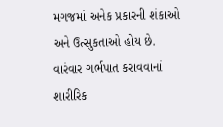મગજમાં અનેક પ્રકારની શંકાઓ અને ઉત્સુકતાઓ હોય છે.
વારંવાર ગર્ભપાત કરાવવાનાં શારીરિક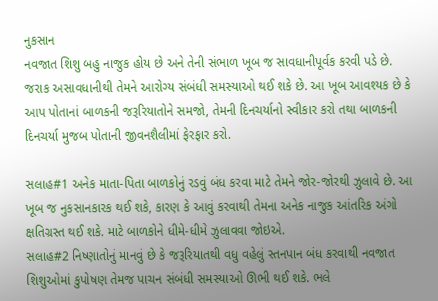નુકસાન
નવજાત શિશુ બહુ નાજુક હોય છે અને તેની સંભાળ ખૂબ જ સાવધાનીપૂર્વક કરવી પડે છે. જરાક અસાવધાનીથી તેમને આરોગ્ય સંબંધી સમસ્યાઓ થઈ શકે છે. આ ખૂબ આવશ્યક છે કે આપ પોતાનાં બાળકની જરૂરિયાતોને સમજો, તેમની દિનચર્યાનો સ્વીકાર કરો તથા બાળકની દિનચર્યા મુજબ પોતાની જીવનશૈલીમાં ફેરફાર કરો.

સલાહ#1 અનેક માતા-પિતા બાળકોનું રડવું બંધ કરવા માટે તેમને જોર-જોરથી ઝુલાવે છે. આ ખૂબ જ નુકસાનકારક થઈ શકે, કારણ કે આવું કરવાથી તેમના અનેક નાજુક આંતરિક અંગો ક્ષતિગ્રસ્ત થઈ શકે. માટે બાળકોને ધીમે-ધીમે ઝુલાવવા જોઇએ.
સલાહ#2 નિષ્ણાતોનું માનવું છે કે જરૂરિયાતથી વધુ વહેલું સ્તનપાન બંધ કરવાથી નવજાત શિશુઓમાં કુપોષણ તેમજ પાચન સંબંધી સમસ્યાઓ ઊભી થઈ શકે. ભલે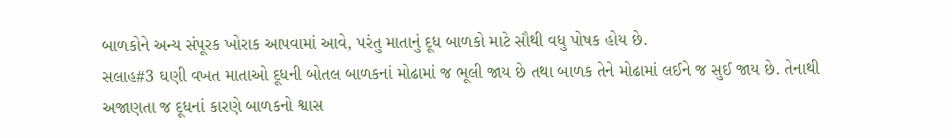બાળકોને અન્ય સંપૂરક ખોરાક આપવામાં આવે, પરંતુ માતાનું દૂધ બાળકો માટે સૌથી વધુ પોષક હોય છે.
સલાહ#3 ઘણી વખત માતાઓ દૂધની બોતલ બાળકનાં મોઢામાં જ ભૂલી જાય છે તથા બાળક તેને મોઢામાં લઈને જ સુઈ જાય છે. તેનાથી અજાણતા જ દૂધનાં કારણે બાળકનો શ્વાસ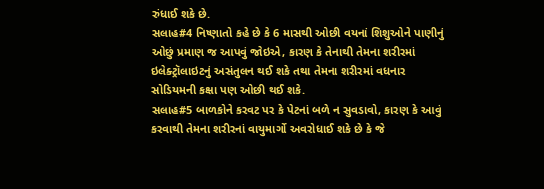રુંધાઈ શકે છે.
સલાહ#4 નિષ્ણાતો કહે છે કે 6 માસથી ઓછી વયનાં શિશુઓને પાણીનું ઓછું પ્રમાણ જ આપવું જોઇએ, કારણ કે તેનાથી તેમના શરીરમાં ઇલેક્ટ્રૉલાઇટનું અસંતુલન થઈ શકે તથા તેમના શરીરમાં વધનાર સોડિયમની કક્ષા પણ ઓછી થઈ શકે.
સલાહ#5 બાળકોને કરવટ પર કે પેટનાં બળે ન સુવડાવો, કારણ કે આવું કરવાથી તેમના શરીરનાં વાયુમાર્ગો અવરોધાઈ શકે છે કે જે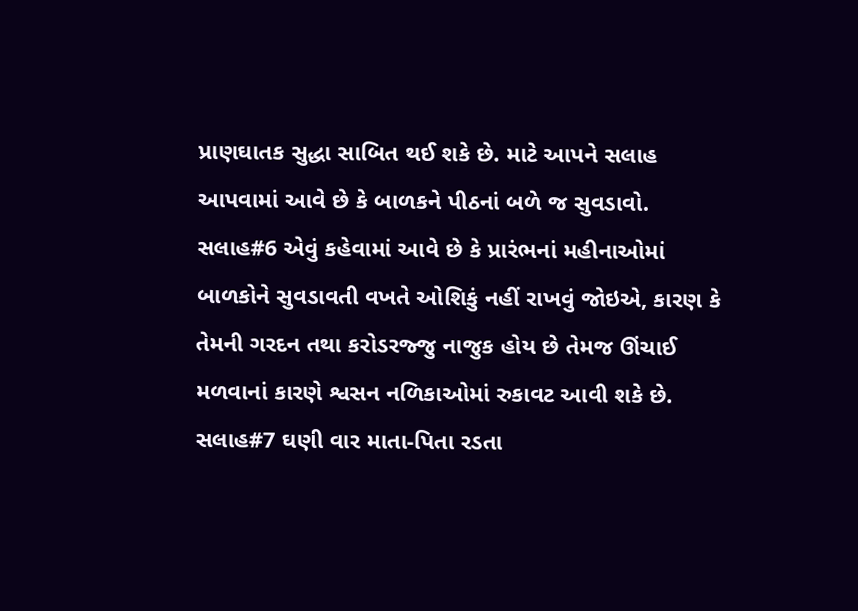પ્રાણઘાતક સુદ્ધા સાબિત થઈ શકે છે. માટે આપને સલાહ આપવામાં આવે છે કે બાળકને પીઠનાં બળે જ સુવડાવો.
સલાહ#6 એવું કહેવામાં આવે છે કે પ્રારંભનાં મહીનાઓમાં બાળકોને સુવડાવતી વખતે ઓશિકું નહીં રાખવું જોઇએ, કારણ કે તેમની ગરદન તથા કરોડરજ્જુ નાજુક હોય છે તેમજ ઊંચાઈ મળવાનાં કારણે શ્વસન નળિકાઓમાં રુકાવટ આવી શકે છે.
સલાહ#7 ઘણી વાર માતા-પિતા રડતા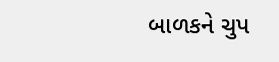બાળકને ચુપ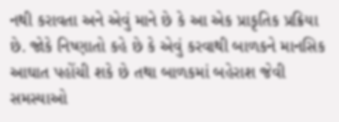નથી કરાવતા અને એવું માને છે કે આ એક પ્રાકૃતિક પ્રક્રિયા છે. જોકે નિષ્ણાતો કહે છે કે એવું કરવાથી બાળકને માનસિક આઘાત પહોંચી શકે છે તથા બાળકમાં બહેરાશ જેવી સમસ્યાઓ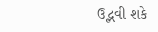ઉદ્ભવી શકે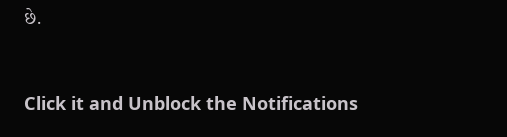છે.



Click it and Unblock the Notifications